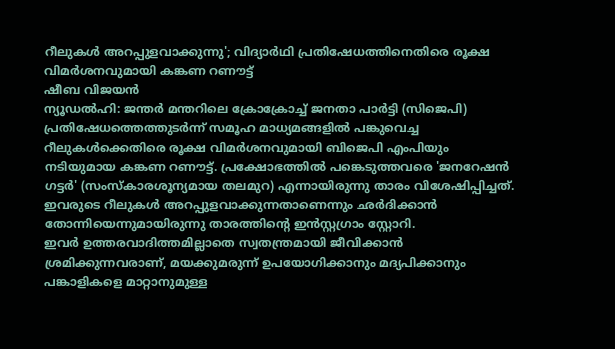റീലുകൾ അറപ്പുളവാക്കുന്നു'; വിദ്യാർഥി പ്രതിഷേധത്തിനെതിരെ രൂക്ഷ വിമർശനവുമായി കങ്കണ റണൗട്ട്
ഷീബ വിജയൻ
ന്യൂഡൽഹി: ജന്തർ മന്തറിലെ ക്രോക്രോച്ച് ജനതാ പാർട്ടി (സിജെപി) പ്രതിഷേധത്തെത്തുടർന്ന് സമൂഹ മാധ്യമങ്ങളിൽ പങ്കുവെച്ച റീലുകൾക്കെതിരെ രൂക്ഷ വിമർശനവുമായി ബിജെപി എംപിയും നടിയുമായ കങ്കണ റണൗട്ട്. പ്രക്ഷോഭത്തിൽ പങ്കെടുത്തവരെ 'ജനറേഷൻ ഗട്ടർ' (സംസ്കാരശൂന്യമായ തലമുറ) എന്നായിരുന്നു താരം വിശേഷിപ്പിച്ചത്. ഇവരുടെ റീലുകൾ അറപ്പുളവാക്കുന്നതാണെന്നും ഛർദിക്കാൻ തോന്നിയെന്നുമായിരുന്നു താരത്തിന്റെ ഇൻസ്റ്റഗ്രാം സ്റ്റോറി.
ഇവർ ഉത്തരവാദിത്തമില്ലാതെ സ്വതന്ത്രമായി ജീവിക്കാൻ ശ്രമിക്കുന്നവരാണ്, മയക്കുമരുന്ന് ഉപയോഗിക്കാനും മദ്യപിക്കാനും പങ്കാളികളെ മാറ്റാനുമുള്ള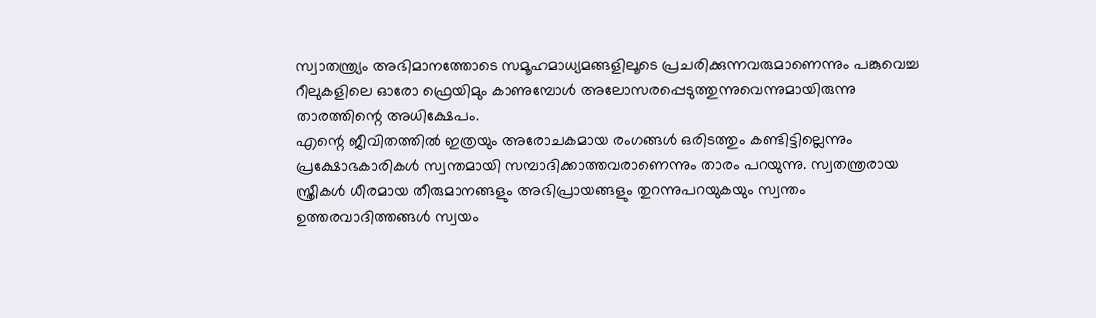സ്വാതന്ത്ര്യം അഭിമാനത്തോടെ സമൂഹമാധ്യമങ്ങളിലൂടെ പ്രചരിക്കുന്നവരുമാണെന്നും പങ്കുവെച്ച റീലുകളിലെ ഓരോ ഫ്രെയിമും കാണുമ്പോൾ അലോസരപ്പെടുത്തുന്നുവെന്നുമായിരുന്നു താരത്തിന്റെ അധിക്ഷേപം.
എന്റെ ജീവിതത്തിൽ ഇത്രയും അരോചകമായ രംഗങ്ങൾ ഒരിടത്തും കണ്ടിട്ടില്ലെന്നും പ്രക്ഷോഭകാരികൾ സ്വന്തമായി സമ്പാദിക്കാത്തവരാണെന്നും താരം പറയുന്നു. സ്വതന്ത്രരായ സ്ത്രീകൾ ധീരമായ തീരുമാനങ്ങളും അഭിപ്രായങ്ങളും തുറന്നുപറയുകയും സ്വന്തം ഉത്തരവാദിത്തങ്ങൾ സ്വയം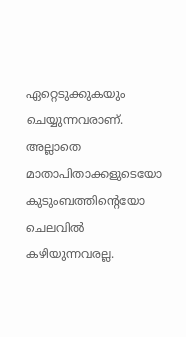ഏറ്റെടുക്കുകയും ചെയ്യുന്നവരാണ്. അല്ലാതെ മാതാപിതാക്കളുടെയോ കുടുംബത്തിന്റെയോ ചെലവിൽ കഴിയുന്നവരല്ല.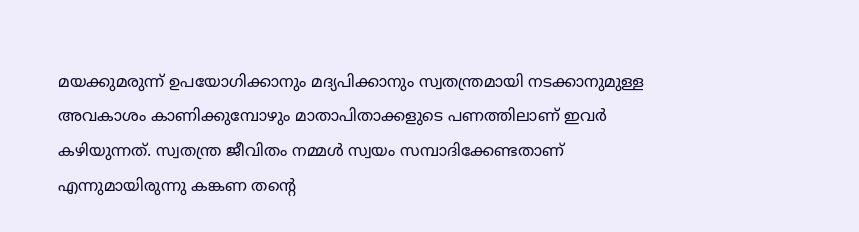മയക്കുമരുന്ന് ഉപയോഗിക്കാനും മദ്യപിക്കാനും സ്വതന്ത്രമായി നടക്കാനുമുള്ള അവകാശം കാണിക്കുമ്പോഴും മാതാപിതാക്കളുടെ പണത്തിലാണ് ഇവർ കഴിയുന്നത്. സ്വതന്ത്ര ജീവിതം നമ്മൾ സ്വയം സമ്പാദിക്കേണ്ടതാണ് എന്നുമായിരുന്നു കങ്കണ തന്റെ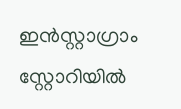ഇൻസ്റ്റാഗ്രാം സ്റ്റോറിയിൽ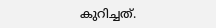കുറിച്ചത്.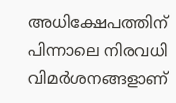അധിക്ഷേപത്തിന് പിന്നാലെ നിരവധി വിമർശനങ്ങളാണ്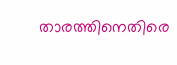താരത്തിനെതിരെ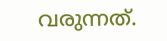വരുന്നത്.